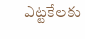ఎట్టకేలకు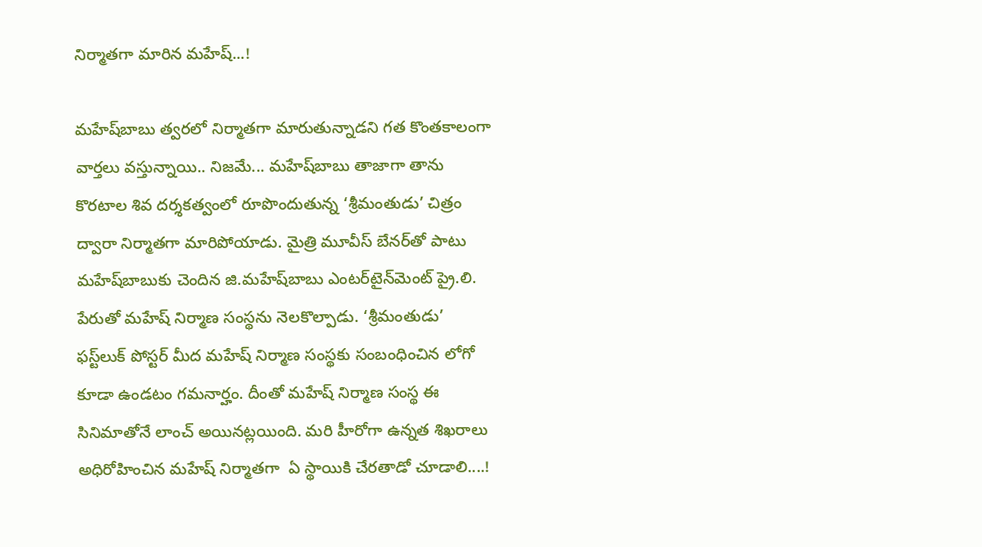నిర్మాతగా మారిన మహేష్‌...!

మహేష్‌బాబు త్వరలో నిర్మాతగా మారుతున్నాడని గత కొంతకాలంగా వార్తలు వస్తున్నాయి.. నిజమే... మహేష్‌బాబు తాజాగా తాను కొరటాల శివ దర్శకత్వంలో రూపొందుతున్న ‘శ్రీమంతుడు’ చిత్రం ద్వారా నిర్మాతగా మారిపోయాడు. మైత్రి మూవీస్‌ బేనర్‌తో పాటు మహేష్‌బాబుకు చెందిన జి.మహేష్‌బాబు ఎంటర్‌టైన్‌మెంట్‌ ప్రై.లి. పేరుతో మహేష్‌ నిర్మాణ సంస్థను నెలకొల్పాడు. ‘శ్రీమంతుడు’ ఫస్ట్‌లుక్‌ పోస్టర్‌ మీద మహేష్‌ నిర్మాణ సంస్థకు సంబంధించిన లోగో కూడా ఉండటం గమనార్హం. దీంతో మహేష్‌ నిర్మాణ సంస్థ ఈ సినిమాతోనే లాంచ్‌ అయినట్లయింది. మరి హీరోగా ఉన్నత శిఖరాలు అధిరోహించిన మహేష్‌ నిర్మాతగా  ఏ స్థాయికి చేరతాడో చూడాలి....!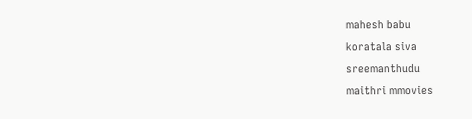mahesh babu
koratala siva
sreemanthudu
maithri mmovies